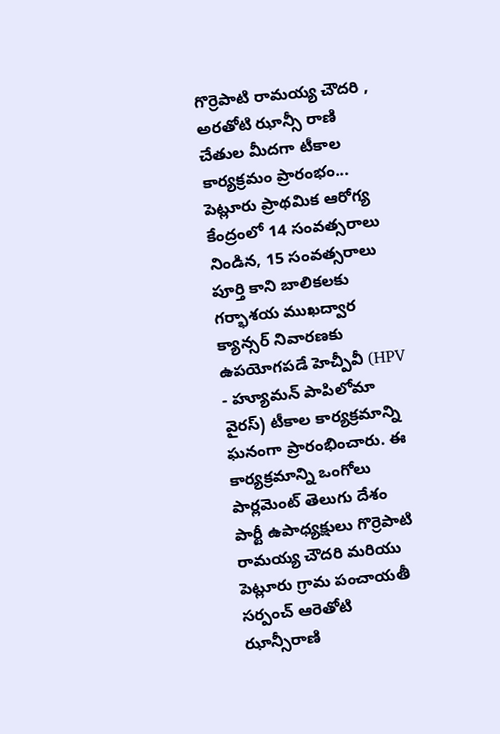గొర్రెపాటి రామయ్య చౌదరి , అరతోటి ఝాన్సీ రాణి చేతుల మీదగా టీకాల కార్యక్రమం ప్రారంభం...
పెట్లూరు ప్రాథమిక ఆరోగ్య కేంద్రంలో 14 సంవత్సరాలు నిండిన, 15 సంవత్సరాలు పూర్తి కాని బాలికలకు గర్భాశయ ముఖద్వార క్యాన్సర్ నివారణకు ఉపయోగపడే హెచ్పీవీ (HPV - హ్యూమన్ పాపిలోమా వైరస్) టీకాల కార్యక్రమాన్ని ఘనంగా ప్రారంభించారు. ఈ కార్యక్రమాన్ని ఒంగోలు పార్లమెంట్ తెలుగు దేశం పార్టీ ఉపాధ్యక్షులు గొర్రెపాటి రామయ్య చౌదరి మరియు పెట్లూరు గ్రామ పంచాయతీ సర్పంచ్ ఆరెతోటి ఝాన్సీరాణి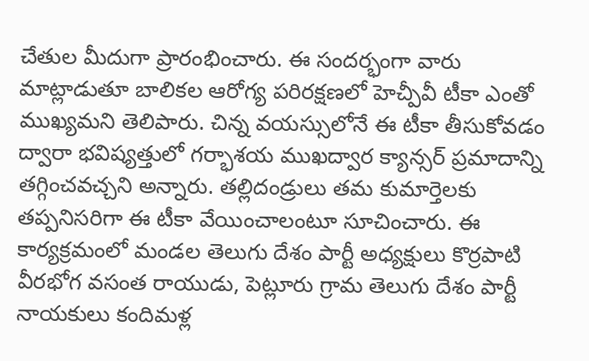చేతుల మీదుగా ప్రారంభించారు. ఈ సందర్భంగా వారు మాట్లాడుతూ బాలికల ఆరోగ్య పరిరక్షణలో హెచ్పీవీ టీకా ఎంతో ముఖ్యమని తెలిపారు. చిన్న వయస్సులోనే ఈ టీకా తీసుకోవడం ద్వారా భవిష్యత్తులో గర్భాశయ ముఖద్వార క్యాన్సర్ ప్రమాదాన్ని తగ్గించవచ్చని అన్నారు. తల్లిదండ్రులు తమ కుమార్తెలకు తప్పనిసరిగా ఈ టీకా వేయించాలంటూ సూచించారు. ఈ కార్యక్రమంలో మండల తెలుగు దేశం పార్టీ అధ్యక్షులు కొర్రపాటి వీరభోగ వసంత రాయుడు, పెట్లూరు గ్రామ తెలుగు దేశం పార్టీ నాయకులు కందిమళ్ల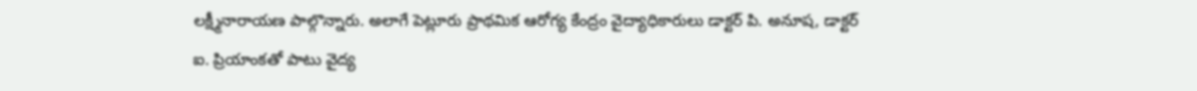లక్ష్మీనారాయణ పాల్గొన్నారు. అలాగే పెట్లూరు ప్రాథమిక ఆరోగ్య కేంద్రం వైద్యాధికారులు డాక్టర్ పి. అనూష, డాక్టర్ ఐ. ప్రియాంకతో పాటు వైద్య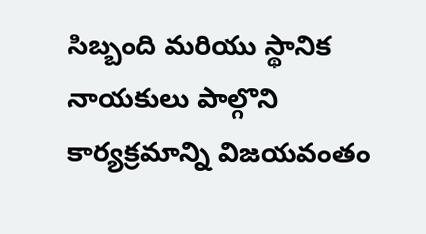సిబ్బంది మరియు స్థానిక నాయకులు పాల్గొని కార్యక్రమాన్ని విజయవంతం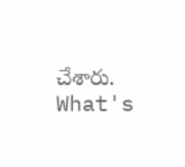చేశారు.
What's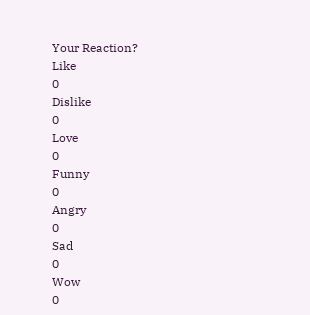Your Reaction?
Like
0
Dislike
0
Love
0
Funny
0
Angry
0
Sad
0
Wow
0